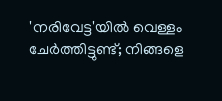'നരിവേട്ട'യിൽ വെള്ളം ചേർത്തിട്ടുണ്ട്; നിങ്ങളെ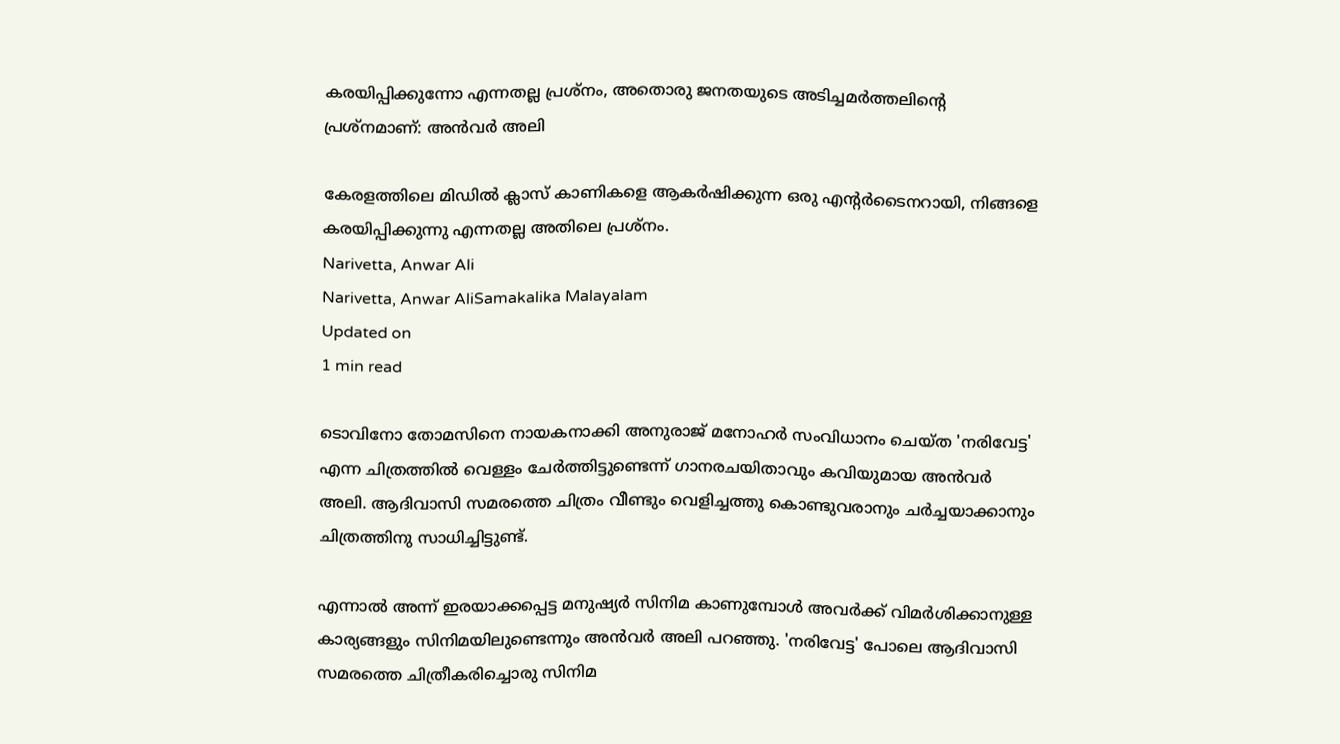കരയിപ്പിക്കുന്നോ എന്നതല്ല പ്രശ്നം, അതൊരു ജനതയുടെ അടിച്ചമർത്തലിന്റെ പ്രശ്നമാണ്: അൻവർ അലി

കേരളത്തിലെ മിഡിൽ ക്ലാസ് കാണികളെ ആകർഷിക്കുന്ന ഒരു എന്റർടൈനറായി, നിങ്ങളെ കരയിപ്പിക്കുന്നു എന്നതല്ല അതിലെ പ്രശ്നം.
Narivetta, Anwar Ali
Narivetta, Anwar AliSamakalika Malayalam
Updated on
1 min read

ടൊവിനോ തോമസിനെ നായകനാക്കി അനുരാജ് മനോഹർ സംവിധാനം ചെയ്ത 'നരിവേ‌ട്ട' എന്ന ചിത്രത്തിൽ വെള്ളം ചേർത്തിട്ടുണ്ടെന്ന് ഗാനരചയിതാവും കവിയുമായ അൻവർ അലി. ആദിവാസി സമരത്തെ ചിത്രം വീണ്ടും വെളിച്ചത്തു കൊണ്ടുവരാനും ചർച്ചയാക്കാനും ചിത്രത്തിനു സാധിച്ചിട്ടുണ്ട്.

എന്നാൽ അന്ന് ഇരയാക്കപ്പെട്ട മനുഷ്യർ സിനിമ കാണുമ്പോൾ അവർക്ക് വിമർശിക്കാനുള്ള കാര്യങ്ങളും സിനിമയിലുണ്ടെന്നും അൻവർ അലി പറഞ്ഞു. 'നരിവേട്ട' പോലെ ആദിവാസി സമരത്തെ ചിത്രീകരിച്ചൊരു സിനിമ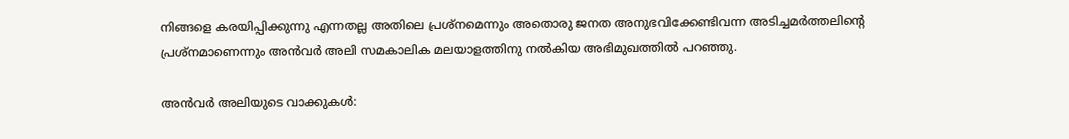നിങ്ങളെ കരയിപ്പിക്കുന്നു എന്നതല്ല അതിലെ പ്രശ്നമെന്നും അതൊരു ജനത അനുഭവിക്കേണ്ടിവന്ന അടിച്ചമർത്തലിന്റെ പ്രശ്നമാണെന്നും അൻവർ അലി സമകാലിക മലയാളത്തിനു നൽകിയ അഭിമുഖത്തിൽ പറഞ്ഞു.

അൻവർ അലിയുടെ വാക്കുകൾ: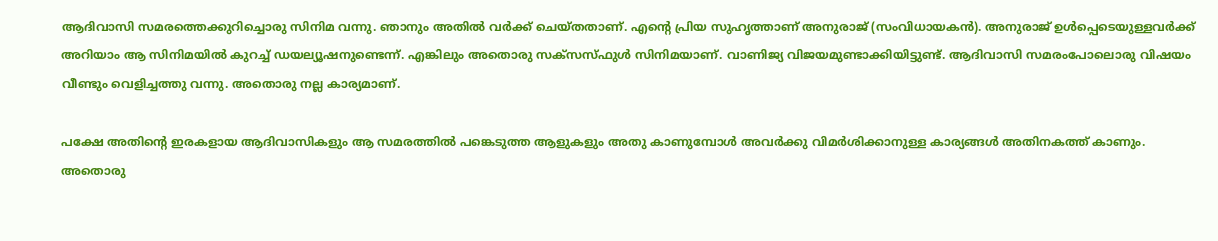ആദിവാസി സമരത്തെക്കുറിച്ചൊരു സിനിമ വന്നു. ഞാനും അതിൽ വർക്ക് ചെയ്തതാണ്. എന്റെ പ്രിയ സുഹൃത്താണ് അനുരാജ് (സംവിധായകൻ). അനുരാജ് ഉൾപ്പെടെയുള്ളവർക്ക് അറിയാം ആ സിനിമയിൽ കുറച്ച് ഡയല്യൂഷനുണ്ടെന്ന്. എങ്കിലും അതൊരു സക്സസ്ഫുൾ സിനിമയാണ്. വാണിജ്യ വിജയമുണ്ടാക്കിയിട്ടുണ്ട്. ആദിവാസി സമരംപോലൊരു വിഷയം വീണ്ടും വെളിച്ചത്തു വന്നു. അതൊരു നല്ല കാര്യമാണ്.

പക്ഷേ അതിന്റെ ഇരകളായ ആദിവാസികളും ആ സമരത്തിൽ പങ്കെ‍‌ടുത്ത ആളുകളും അതു കാണുമ്പോൾ അവർക്കു വിമർശിക്കാനുള്ള കാര്യങ്ങൾ അതിനകത്ത് കാണും. അതൊരു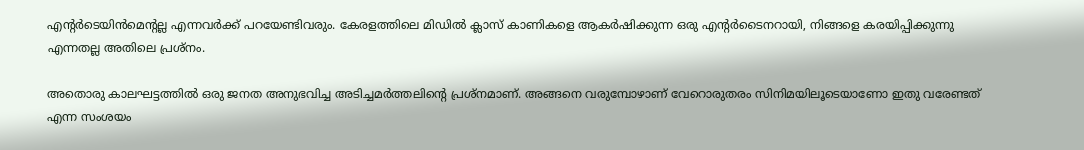എന്റർടെയിൻമെന്റല്ല എന്നവർക്ക് പറയേണ്ടിവരും. കേരളത്തിലെ മിഡിൽ ക്ലാസ് കാണികളെ ആകർഷിക്കുന്ന ഒരു എന്റർടൈനറായി, നിങ്ങളെ കരയിപ്പിക്കുന്നു എന്നതല്ല അതിലെ പ്രശ്നം.

അതൊരു കാലഘട്ടത്തിൽ ഒരു ജനത അനുഭവിച്ച അടിച്ചമർത്തലിന്റെ പ്രശ്നമാണ്. അങ്ങനെ വരുമ്പോഴാണ് വേറൊരുതരം സിനിമയിലൂ‌ടെയാണോ ഇതു വരേണ്ടത് എന്ന സംശയം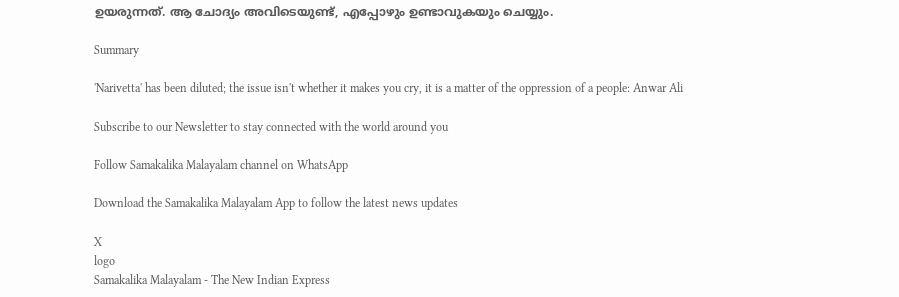ഉയരുന്നത്. ആ ചോദ്യം അവിടെയുണ്ട്, എപ്പോഴും ഉണ്ടാവുകയും ചെയ്യും.

Summary

'Narivetta' has been diluted; the issue isn't whether it makes you cry, it is a matter of the oppression of a people: Anwar Ali

Subscribe to our Newsletter to stay connected with the world around you

Follow Samakalika Malayalam channel on WhatsApp

Download the Samakalika Malayalam App to follow the latest news updates

X
logo
Samakalika Malayalam - The New Indian Express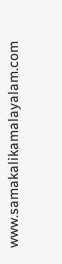www.samakalikamalayalam.com